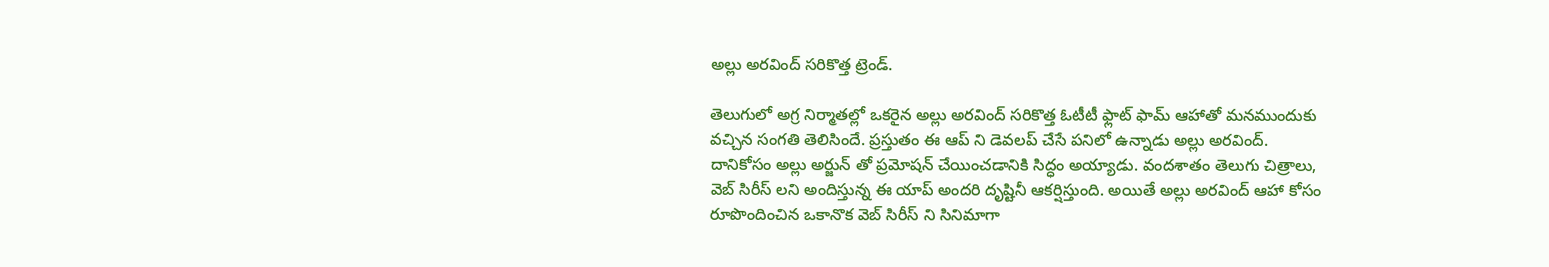అల్లు అరవింద్ సరికొత్త ట్రెండ్.

తెలుగులో అగ్ర నిర్మాతల్లో ఒకరైన అల్లు అరవింద్ సరికొత్త ఓటీటీ ఫ్లాట్ ఫామ్ ఆహాతో మనముందుకు వచ్చిన సంగతి తెలిసిందే. ప్రస్తుతం ఈ ఆప్ ని డెవలప్ చేసే పనిలో ఉన్నాడు అల్లు అరవింద్. దానికోసం అల్లు అర్జున్ తో ప్రమోషన్ చేయించడానికి సిద్ధం అయ్యాడు. వందశాతం తెలుగు చిత్రాలు, వెబ్ సిరీస్ లని అందిస్తున్న ఈ యాప్ అందరి దృష్టినీ ఆకర్షిస్తుంది. అయితే అల్లు అరవింద్ ఆహా కోసం రూపొందించిన ఒకానొక వెబ్ సిరీస్ ని సినిమాగా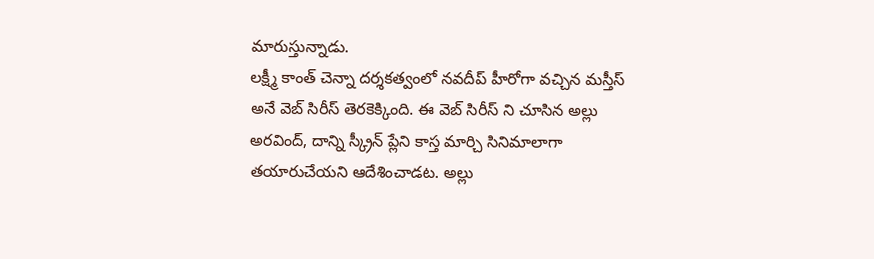మారుస్తున్నాడు.
లక్ష్మీ కాంత్ చెన్నా దర్శకత్వంలో నవదీప్ హీరోగా వచ్చిన మస్తీస్ అనే వెబ్ సిరీస్ తెరకెక్కింది. ఈ వెబ్ సిరీస్ ని చూసిన అల్లు అరవింద్, దాన్ని స్క్రీన్ ప్లేని కాస్త మార్చి సినిమాలాగా తయారుచేయని ఆదేశించాడట. అల్లు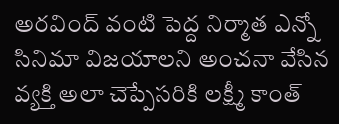అరవింద్ వంటి పెద్ద నిర్మాత ఎన్నో సినిమా విజయాలని అంచనా వేసిన వ్యక్తి అలా చెప్పేసరికి లక్ష్మీ కాంత్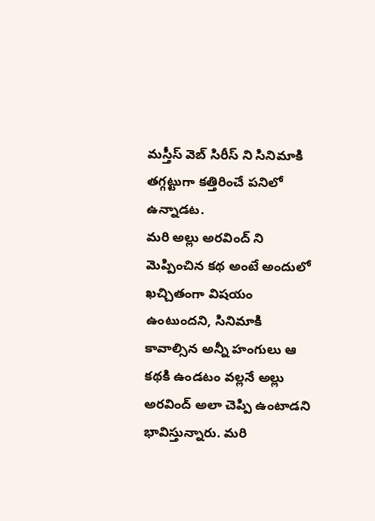మస్తీస్ వెబ్ సిరీస్ ని సినిమాకి తగ్గట్టుగా కత్తిరించే పనిలో ఉన్నాడట.
మరి అల్లు అరవింద్ ని మెప్పించిన కథ అంటే అందులో ఖచ్చితంగా విషయం ఉంటుందని, సినిమాకి కావాల్సిన అన్నీ హంగులు ఆ కథకి ఉండటం వల్లనే అల్లు అరవింద్ అలా చెప్పి ఉంటాడని భావిస్తున్నారు. మరి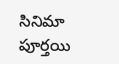సినిమా పూర్తయి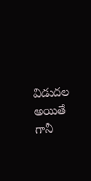విడుదల అయితే గానీ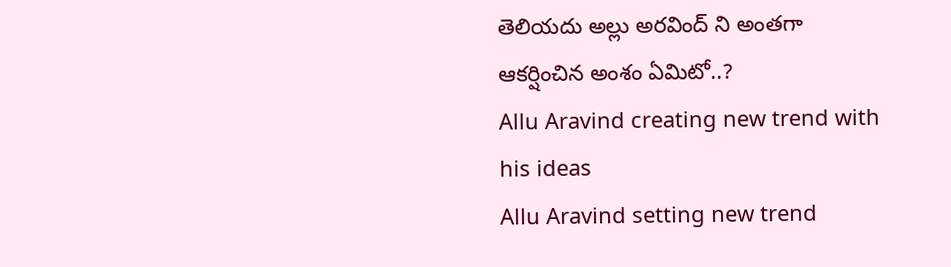తెలియదు అల్లు అరవింద్ ని అంతగా ఆకర్షించిన అంశం ఏమిటో..?
Allu Aravind creating new trend with his ideas
Allu Aravind setting new trend